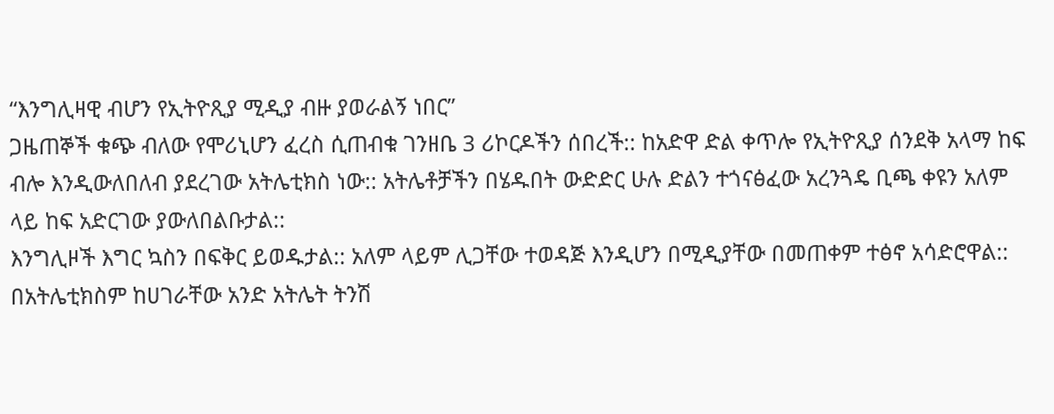“እንግሊዛዊ ብሆን የኢትዮጺያ ሚዲያ ብዙ ያወራልኝ ነበር”
ጋዜጠኞች ቁጭ ብለው የሞሪኒሆን ፈረስ ሲጠብቁ ገንዘቤ 3 ሪኮርዶችን ሰበረች:: ከአድዋ ድል ቀጥሎ የኢትዮጺያ ሰንደቅ አላማ ከፍ ብሎ እንዲውለበለብ ያደረገው አትሌቲክስ ነው:: አትሌቶቻችን በሄዱበት ውድድር ሁሉ ድልን ተጎናፅፈው አረንጓዴ ቢጫ ቀዩን አለም ላይ ከፍ አድርገው ያውለበልቡታል::
እንግሊዞች እግር ኳስን በፍቅር ይወዱታል:: አለም ላይም ሊጋቸው ተወዳጅ እንዲሆን በሚዲያቸው በመጠቀም ተፅኖ አሳድሮዋል:: በአትሌቲክስም ከሀገራቸው አንድ አትሌት ትንሽ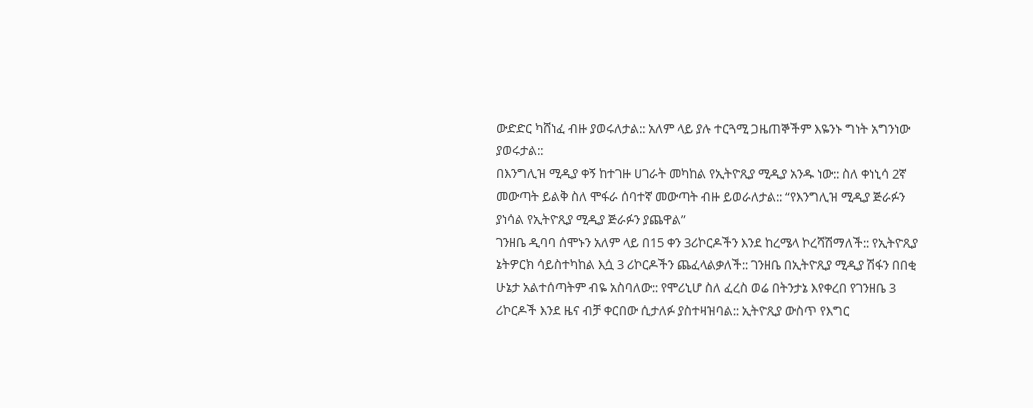ውድድር ካሸነፈ ብዙ ያወሩለታል:: አለም ላይ ያሉ ተርጓሚ ጋዜጠኞችም እዬንኑ ግነት አግንነው ያወሩታል::
በእንግሊዝ ሚዲያ ቀኝ ከተገዙ ሀገራት መካከል የኢትዮጺያ ሚዲያ አንዱ ነው:: ስለ ቀነኒሳ 2ኛ መውጣት ይልቅ ስለ ሞፋራ ሰባተኛ መውጣት ብዙ ይወራለታል:: “የእንግሊዝ ሚዲያ ጅራፉን ያነሳል የኢትዮጺያ ሚዲያ ጅራፉን ያጨዋል”
ገንዘቤ ዲባባ ሰሞኑን አለም ላይ በ15 ቀን 3ሪኮርዶችን እንደ ከረሜላ ኮረሻሽማለች:: የኢትዮጺያ ኔትዎርክ ሳይስተካከል እሷ 3 ሪኮርዶችን ጨፈላልቃለች:: ገንዘቤ በኢትዮጺያ ሚዲያ ሽፋን በበቂ ሁኔታ አልተሰጣትም ብዬ አስባለው:: የሞሪኒሆ ስለ ፈረስ ወሬ በትንታኔ እየቀረበ የገንዘቤ 3 ሪኮርዶች እንደ ዜና ብቻ ቀርበው ሲታለፉ ያስተዛዝባል:: ኢትዮጺያ ውስጥ የእግር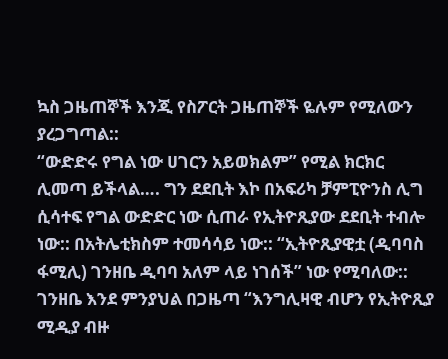ኳስ ጋዜጠኞች እንጂ የስፖርት ጋዜጠኞች ዬሉም የሚለውን ያረጋግጣል::
“ውድድሩ የግል ነው ሀገርን አይወክልም” የሚል ክርክር ሊመጣ ይችላል…. ግን ደደቢት እኮ በአፍሪካ ቻምፒዮንስ ሊግ ሲሳተፍ የግል ውድድር ነው ሲጠራ የኢትዮጺያው ደደቢት ተብሎ ነው:: በአትሌቲክስም ተመሳሳይ ነው:: “ኢትዮጺያዊቷ (ዲባባስ ፋሚሊ) ገንዘቤ ዲባባ አለም ላይ ነገሰች” ነው የሚባለው::
ገንዘቤ እንደ ምንያህል በጋዜጣ “እንግሊዛዊ ብሆን የኢትዮጺያ ሚዲያ ብዙ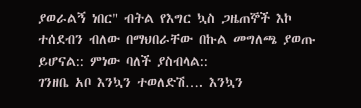ያወራልኝ ነበር" ብትል የእግር ኳስ ጋዜጠኞች እኮ ተሰደብን ብለው በማህበራቸው በኩል መግለጫ ያወጡ ይሆናል:: ምነው ባለች ያስብላል::
ገንዘቤ አቦ እንኳን ተወለድሽ…. እንኳን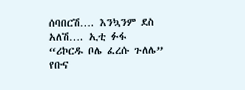ሰባበርሽ…. እንኳንም ደስ አለሽ…. ኢቲ ፉፋ
“ሪኮርዱ ቦሌ ፈረሱ ጉለሌ”
የቡና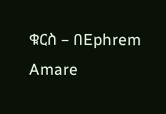ቁርስ – በEphrem Amare